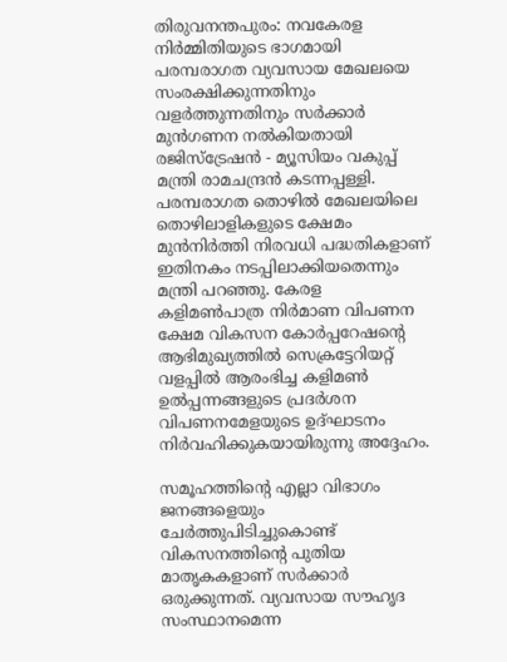തിരുവനന്തപുരം: നവകേരള നിര്‍മ്മിതിയുടെ ഭാഗമായി പരമ്പരാഗത വ്യവസായ മേഖലയെ സംരക്ഷിക്കുന്നതിനും വളര്‍ത്തുന്നതിനും സര്‍ക്കാര്‍ മുന്‍ഗണന നല്‍കിയതായി രജിസ്‌ട്രേഷന്‍ - മ്യൂസിയം വകുപ്പ് മന്ത്രി രാമചന്ദ്രന്‍ കടന്നപ്പള്ളി. പരമ്പരാഗത തൊഴില്‍ മേഖലയിലെ തൊഴിലാളികളുടെ ക്ഷേമം മുന്‍നിര്‍ത്തി നിരവധി പദ്ധതികളാണ് ഇതിനകം നടപ്പിലാക്കിയതെന്നും മന്ത്രി പറഞ്ഞു. കേരള കളിമണ്‍പാത്ര നിര്‍മാണ വിപണന ക്ഷേമ വികസന കോര്‍പ്പറേഷന്റെ ആഭിമുഖ്യത്തില്‍ സെക്രട്ടേറിയറ്റ് വളപ്പില്‍ ആരംഭിച്ച കളിമണ്‍ ഉല്‍പ്പന്നങ്ങളുടെ പ്രദര്‍ശന വിപണനമേളയുടെ ഉദ്ഘാടനം നിര്‍വഹിക്കുകയായിരുന്നു അദ്ദേഹം.

സമൂഹത്തിന്റെ എല്ലാ വിഭാഗം ജനങ്ങളെയും ചേര്‍ത്തുപിടിച്ചുകൊണ്ട് വികസനത്തിന്റെ പുതിയ മാതൃകകളാണ് സര്‍ക്കാര്‍ ഒരുക്കുന്നത്. വ്യവസായ സൗഹൃദ സംസ്ഥാനമെന്ന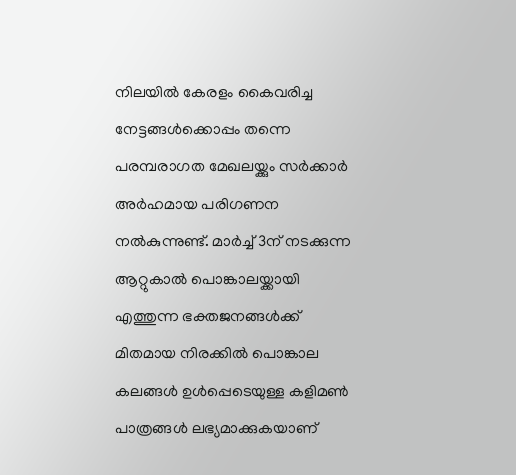നിലയില്‍ കേരളം കൈവരിച്ച നേട്ടങ്ങള്‍ക്കൊപ്പം തന്നെ പരമ്പരാഗത മേഖലയ്ക്കും സര്‍ക്കാര്‍ അര്‍ഹമായ പരിഗണന നല്‍കുന്നുണ്ട്. മാര്‍ച്ച് 3ന് നടക്കുന്ന ആറ്റുകാല്‍ പൊങ്കാലയ്ക്കായി എത്തുന്ന ഭക്തജനങ്ങള്‍ക്ക് മിതമായ നിരക്കില്‍ പൊങ്കാല കലങ്ങള്‍ ഉള്‍പ്പെടെയുള്ള കളിമണ്‍ പാത്രങ്ങള്‍ ലഭ്യമാക്കുകയാണ്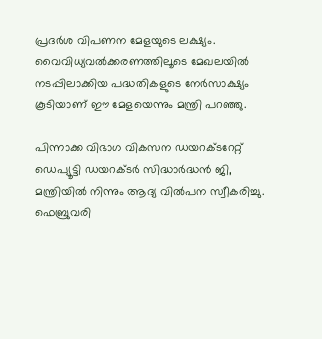പ്രദര്‍ശ വിപണന മേളയുടെ ലക്ഷ്യം. വൈവിധ്യവല്‍ക്കരണത്തിലൂടെ മേഖലയില്‍ നടപ്പിലാക്കിയ പദ്ധതികളുടെ നേര്‍സാക്ഷ്യം കൂടിയാണ് ഈ മേളയെന്നും മന്ത്രി പറഞ്ഞു.

പിന്നാക്ക വിഭാഗ വികസന ഡയറക്ടറേറ്റ് ഡെപ്യൂട്ടി ഡയറക്ടര്‍ സിദ്ധാര്‍ദ്ധന്‍ ജി, മന്ത്രിയില്‍ നിന്നും ആദ്യ വില്‍പന സ്വീകരിച്ചു. ഫെബ്രുവരി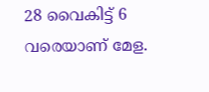28 വൈകിട്ട് 6 വരെയാണ് മേള.